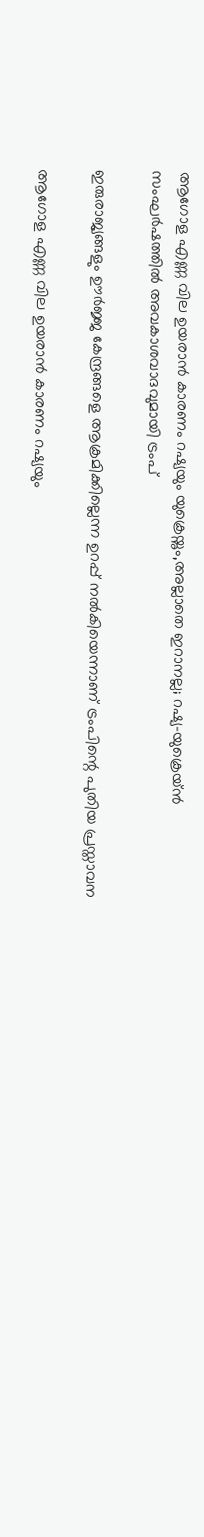ആഗോള എണ്ണ വില ഉയരാൻ കാരണം റഷ്യയും യുക്രെയ്നും,അല്ലാതെ ഇറാനല്ല; റഷ്യ-യുക്രെയ്ൻ സംഘർഷത്തിൽ അവകാശവാദവുമായി ട്രംപ്

ഇരുരാജ്യങ്ങളും ഊര്‍ജ്ജ കേന്ദ്രങ്ങളെ ആക്രമിക്കില്ലെന്ന ഉറപ്പ് നല്‍കിയെന്നാണ് ട്രംപിന്റെ പുതിയ പ്രസ്താവന

ആഗോള എണ്ണ വില ഉയരാൻ കാരണം റഷ്യയും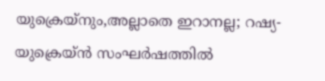യുക്രെയ്നും,അല്ലാതെ ഇറാനല്ല; റഷ്യ-യുക്രെയ്ൻ സംഘർഷത്തിൽ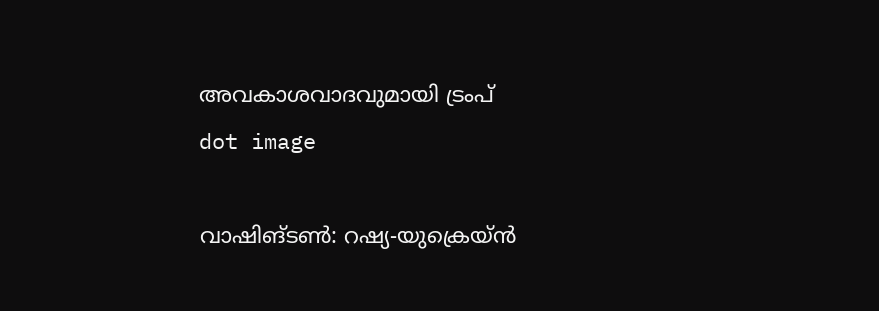അവകാശവാദവുമായി ട്രംപ്
dot image

വാഷിങ്ടൺ: റഷ്യ-യുക്രെയ്ന്‍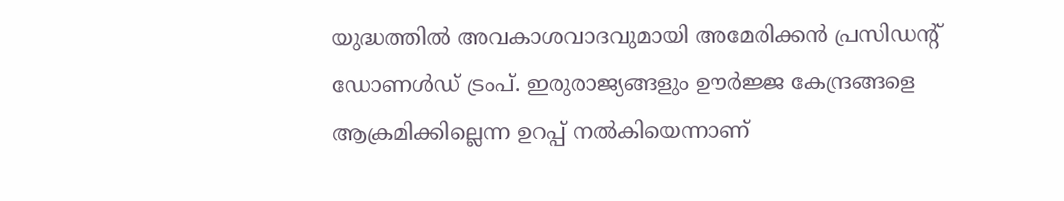യുദ്ധത്തില്‍ അവകാശവാദവുമായി അമേരിക്കന്‍ പ്രസിഡന്റ് ഡോണള്‍ഡ് ട്രംപ്. ഇരുരാജ്യങ്ങളും ഊര്‍ജ്ജ കേന്ദ്രങ്ങളെ ആക്രമിക്കില്ലെന്ന ഉറപ്പ് നല്‍കിയെന്നാണ്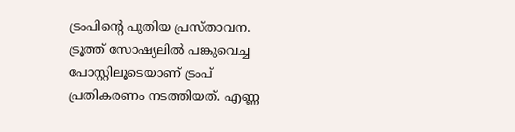ട്രംപിന്റെ പുതിയ പ്രസ്താവന. ട്രൂത്ത് സോഷ്യലില്‍ പങ്കുവെച്ച പോസ്റ്റിലൂടെയാണ് ട്രംപ് പ്രതികരണം നടത്തിയത്. എണ്ണ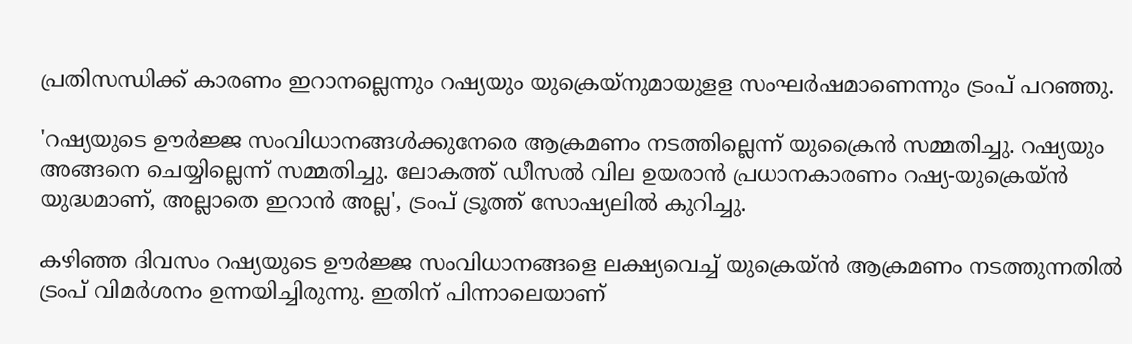പ്രതിസന്ധിക്ക് കാരണം ഇറാനല്ലെന്നും റഷ്യയും യുക്രെയ്‌നുമായുളള സംഘര്‍ഷമാണെന്നും ട്രംപ് പറഞ്ഞു.

'റഷ്യയുടെ ഊര്‍ജ്ജ സംവിധാനങ്ങള്‍ക്കുനേരെ ആക്രമണം നടത്തില്ലെന്ന് യുക്രൈന്‍ സമ്മതിച്ചു. റഷ്യയും അങ്ങനെ ചെയ്യില്ലെന്ന് സമ്മതിച്ചു. ലോകത്ത് ഡീസല്‍ വില ഉയരാന്‍ പ്രധാനകാരണം റഷ്യ-യുക്രെയ്ൻ യുദ്ധമാണ്, അല്ലാതെ ഇറാന്‍ അല്ല', ട്രംപ് ട്രൂത്ത് സോഷ്യലില്‍ കുറിച്ചു.

കഴിഞ്ഞ ദിവസം റഷ്യയുടെ ഊർജ്ജ സംവിധാനങ്ങളെ ലക്ഷ്യവെച്ച് യുക്രെയ്ൻ ആക്രമണം നടത്തുന്നതിൽ ട്രംപ് വിമർശനം ഉന്നയിച്ചിരുന്നു. ഇതിന് പിന്നാലെയാണ്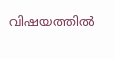വിഷയത്തിൽ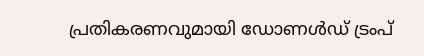പ്രതികരണവുമായി ഡോണൾഡ് ട്രംപ്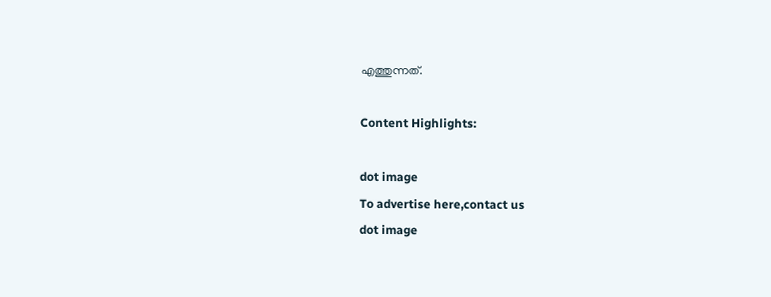എത്തുന്നത്.

Content Highlights:

dot image
To advertise here,contact us
dot image